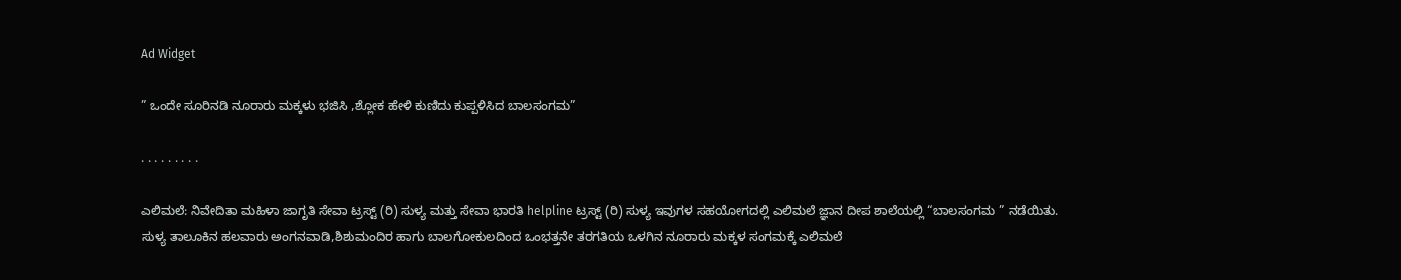Ad Widget

” ಒಂದೇ ಸೂರಿನಡಿ ನೂರಾರು ಮಕ್ಕಳು ಭಜಿಸಿ ,ಶ್ಲೋಕ ಹೇಳಿ ಕುಣಿದು ಕುಪ್ಪಳಿಸಿದ ಬಾಲಸಂಗಮ”

. . . . . . . . .

ಎಲಿಮಲೆ: ನಿವೇದಿತಾ ಮಹಿಳಾ ಜಾಗೃತಿ ಸೇವಾ ಟ್ರಸ್ಟ್ (ರಿ) ಸುಳ್ಯ ಮತ್ತು ಸೇವಾ ಭಾರತಿ helpline ಟ್ರಸ್ಟ್ (ರಿ) ಸುಳ್ಯ ಇವುಗಳ ಸಹಯೋಗದಲ್ಲಿ ಎಲಿಮಲೆ ಜ್ಞಾನ ದೀಪ ಶಾಲೆಯಲ್ಲಿ “ಬಾಲಸಂಗಮ ” ನಡೆಯಿತು. ಸುಳ್ಯ ತಾಲೂಕಿನ ಹಲವಾರು ಅಂಗನವಾಡಿ,ಶಿಶುಮಂದಿರ ಹಾಗು ಬಾಲಗೋಕುಲದಿಂದ ಒಂಭತ್ತನೇ ತರಗತಿಯ ಒಳಗಿನ ನೂರಾರು ಮಕ್ಕಳ ಸಂಗಮಕ್ಕೆ ಎಲಿಮಲೆ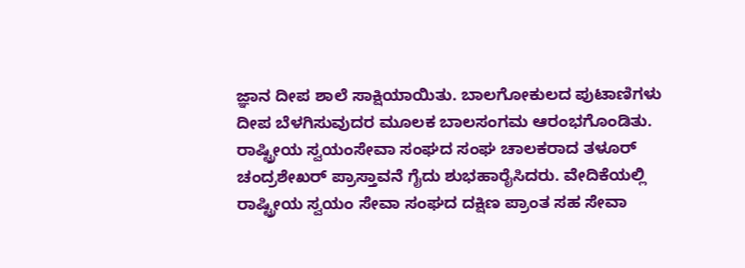ಜ್ಞಾನ ದೀಪ ಶಾಲೆ ಸಾಕ್ಷಿಯಾಯಿತು. ಬಾಲಗೋಕುಲದ ಪುಟಾಣಿಗಳು ದೀಪ ಬೆಳಗಿಸುವುದರ ಮೂಲಕ ಬಾಲಸಂಗಮ ಆರಂಭಗೊಂಡಿತು. ರಾಷ್ಟ್ರೀಯ ಸ್ವಯಂಸೇವಾ ಸಂಘದ ಸಂಘ ಚಾಲಕರಾದ ತಳೂರ್ ಚಂದ್ರಶೇಖರ್ ಪ್ರಾಸ್ತಾವನೆ ಗೈದು ಶುಭಹಾರೈಸಿದರು. ವೇದಿಕೆಯಲ್ಲಿ ರಾಷ್ಟ್ರೀಯ ಸ್ವಯಂ ಸೇವಾ ಸಂಘದ ದಕ್ಷಿಣ ಪ್ರಾಂತ ಸಹ ಸೇವಾ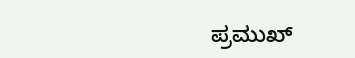ಪ್ರಮುಖ್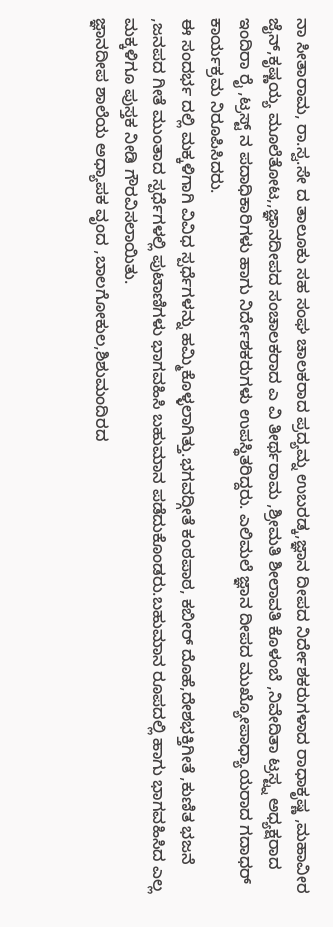ನಾ ಸೀತಾರಾಮ, ರಾ.ಸ್ವ.ಸೇ ದ ತಾಲೂಕು ಸಹ ಸಂಘ ಚಾಲಕರಾದ ಪ್ರದ್ಯಮ್ನ ಉಬರಡ್ಕ,ಜ್ಞಾನ ದೀಪದ ನಿರ್ದೇಶಕರುಗಳಾದ ರಾಧಾಕೃಷ್ಣ ,ಮಹಾವೀರ ಜೈನ್,ಕೃಷ್ಣಯ್ಯ ಮೂಲೆತೋಟ,,ಜ್ಞಾನದೀಪದ ಸಂಚಾಲಕರಾದ ಎ ವಿ ತೀರ್ಥರಾಮ ,ಶ್ರೀಮತಿ ಶೀಲಾವತಿ ಕೊಳಂಬೆ ,ನಿವೇದಿತಾ ಟ್ರಸ್ಟ್ನ ಅಧ್ಯಕ್ಷರಾದ ಇಂದಿರಾ ರೈ ,ಟ್ರಸ್ಟ್ ನ ಪದಾಧಿಕಾರಿಗಳು ಹಾಗು ನಿರ್ದೇಶಕರುಗಳು ಉಪಸ್ಥಿತರಿದ್ದರು. ಎಲಿಮಲೆ ಜ್ಞಾನ ದೀಪದ ಮುಖ್ಯೋಪಾಧ್ಯಾಯರಾದ ಗದಾಧರ್ ಕಾರ್ಯಕ್ರಮ ನಿರೂಪಿಸಿದರು.
ಈ ಸಂದರ್ಭ ದಲ್ಲಿ ಮಕ್ಕಳಿಗಾಗಿ ವಿವಿಧ ಸ್ಪರ್ಧೆಗಳನ್ನು ಹಮ್ಮಿಕೊಳ್ಳಲಾಗಿತ್ತು.ಭಗವದ್ಗೀತೆ ಕಂಠಪಾಠ, ಕಬೀರ್ ದೊಹೆ,ದೇಶಭಕ್ತಿಗೀತೆ ,ಕುಣಿತ ಭಜನೆ ,ಜನಪದ ಗೀತೆ ಮುಂತಾದ ಸ್ಪರ್ಧೆಗಳಲ್ಲಿ ಪುಟಾಣಿಗಳು ಭಾಗವಹಿಸಿ ಬಹುಮಾನ ಪಡೆದುಕೊಂಡರು.ಬಹುಮಾನ ರೂಪದಲ್ಲಿ ಹಾಗು ಭಾಗವಹಿಸಿದ ಎಲ್ಲ ಮಕ್ಕಳಿಗೂ ಪುಸ್ತಕ ನೀಡಿ ಗೌರವಿಸಲಾಯಿತು.
ಜ್ಞಾನದೀಪ ಶಾಲೆಯ ಅಧ್ಯಾಪಕ ವೃಂದ ,ಬಾಲಗೋಕುಲ,ಶಿಶುಮಂದಿರದ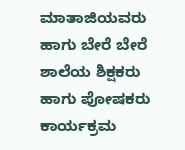ಮಾತಾಜಿಯವರು ಹಾಗು ಬೇರೆ ಬೇರೆ ಶಾಲೆಯ ಶಿಕ್ಷಕರು ಹಾಗು ಪೋಷಕರು ಕಾರ್ಯಕ್ರಮ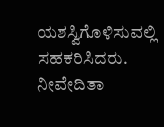ಯಶಸ್ವಿಗೊಳಿಸುವಲ್ಲಿ ಸಹಕರಿಸಿದರು. ನೀವೇದಿತಾ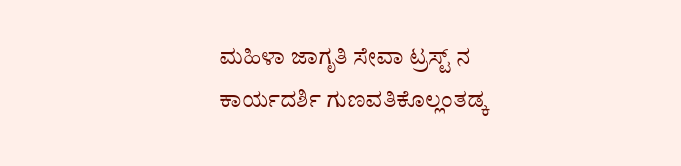ಮಹಿಳಾ ಜಾಗೃತಿ ಸೇವಾ ಟ್ರಸ್ಟ್ ನ ಕಾರ್ಯದರ್ಶಿ ಗುಣವತಿಕೊಲ್ಲಂತಡ್ಕ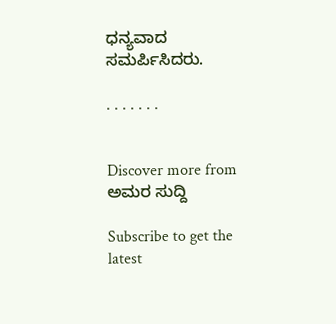ಧನ್ಯವಾದ ಸಮರ್ಪಿಸಿದರು.

. . . . . . .


Discover more from ಅಮರ ಸುದ್ದಿ

Subscribe to get the latest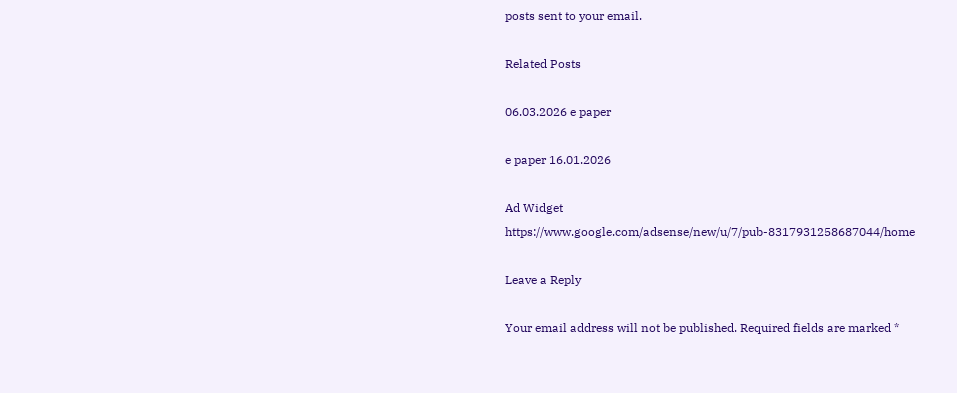posts sent to your email.

Related Posts

06.03.2026 e paper

e paper 16.01.2026

Ad Widget
https://www.google.com/adsense/new/u/7/pub-8317931258687044/home

Leave a Reply

Your email address will not be published. Required fields are marked *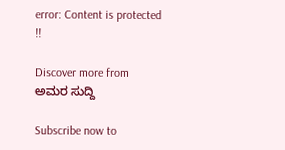error: Content is protected !!

Discover more from ಅಮರ ಸುದ್ದಿ

Subscribe now to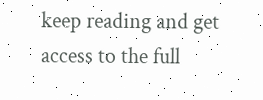keep reading and get access to the full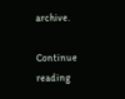archive.

Continue reading